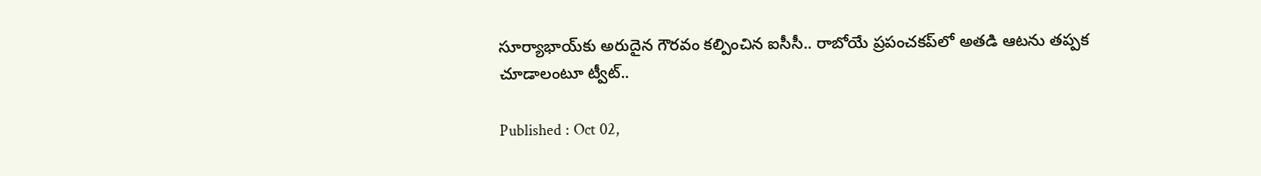సూర్యాభాయ్‌కు అరుదైన గౌరవం కల్పించిన ఐసీసీ.. రాబోయే ప్రపంచకప్‌లో అతడి ఆటను తప్పక చూడాలంటూ ట్వీట్..

Published : Oct 02,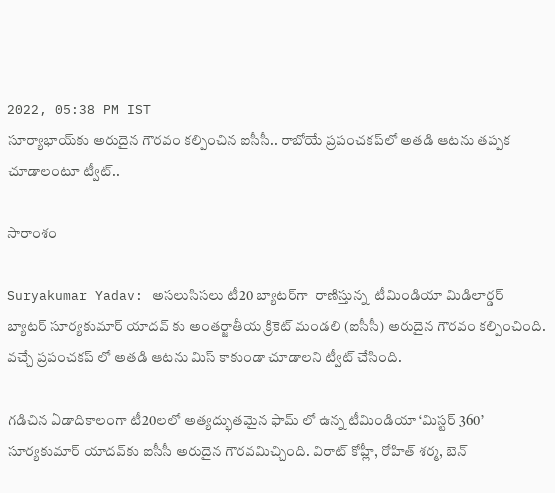2022, 05:38 PM IST
సూర్యాభాయ్‌కు అరుదైన గౌరవం కల్పించిన ఐసీసీ.. రాబోయే ప్రపంచకప్‌లో అతడి ఆటను తప్పక చూడాలంటూ ట్వీట్..

సారాంశం

Suryakumar Yadav: అసలుసిసలు టీ20 బ్యాటర్‌గా  రాణిస్తున్న  టీమిండియా మిడిలార్డర్ బ్యాటర్ సూర్యకుమార్ యాదవ్ కు అంతర్జాతీయ క్రికెట్ మండలి (ఐసీసీ) అరుదైన గౌరవం కల్పించింది. వచ్చే ప్రపంచకప్ లో అతడి ఆటను మిస్ కాకుండా చూడాలని ట్వీట్ చేసింది.

గడిచిన ఏడాదికాలంగా టీ20లలో అత్యద్భుతమైన ఫామ్ లో ఉన్న టీమిండియా ‘మిస్టర్ 360’  సూర్యకుమార్ యాదవ్‌కు ఐసీసీ అరుదైన గౌరవమిచ్చింది. విరాట్ కోహ్లీ, రోహిత్ శర్మ, బెన్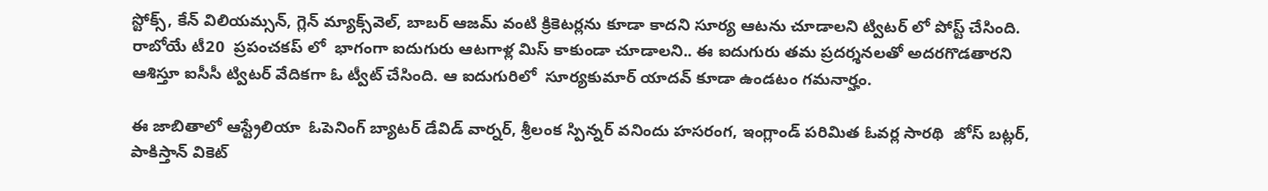స్టోక్స్, కేన్ విలియమ్సన్, గ్లెన్ మ్యాక్స్‌వెల్, బాబర్ ఆజమ్ వంటి క్రికెటర్లను కూడా కాదని సూర్య ఆటను చూడాలని ట్విటర్ లో పోస్ట్ చేసింది. రాబోయే టీ20  ప్రపంచకప్ లో  భాగంగా ఐదుగురు ఆటగాళ్ల మిస్ కాకుండా చూడాలని.. ఈ ఐదుగురు తమ ప్రదర్శనలతో అదరగొడతారని ఆశిస్తూ ఐసీసీ ట్విటర్ వేదికగా ఓ ట్వీట్ చేసింది. ఆ ఐదుగురిలో  సూర్యకుమార్ యాదవ్ కూడా ఉండటం గమనార్హం.

ఈ జాబితాలో ఆస్ట్రేలియా  ఓపెనింగ్ బ్యాటర్ డేవిడ్ వార్నర్, శ్రీలంక స్పిన్నర్ వనిందు హసరంగ, ఇంగ్లాండ్ పరిమిత ఓవర్ల సారథి  జోస్ బట్లర్,  పాకిస్తాన్ వికెట్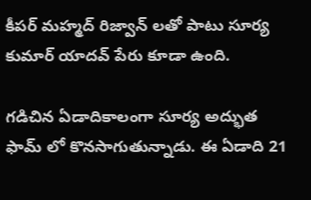కీపర్ మహ్మద్ రిజ్వాన్ లతో పాటు సూర్య కుమార్ యాదవ్ పేరు కూడా ఉంది.

గడిచిన ఏడాదికాలంగా సూర్య అద్భుత ఫామ్ లో కొనసాగుతున్నాడు. ఈ ఏడాది 21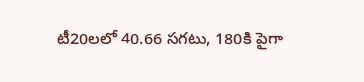టీ20లలో 40.66 సగటు, 180కి పైగా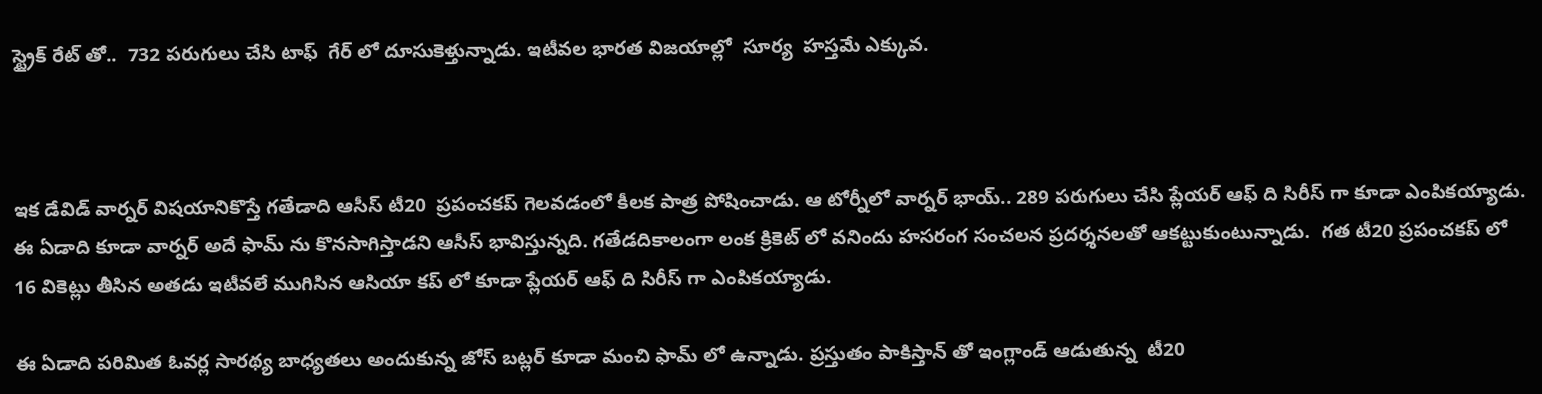స్ట్రైక్ రేట్ తో..  732 పరుగులు చేసి టాఫ్  గేర్ లో దూసుకెళ్తున్నాడు. ఇటీవల భారత విజయాల్లో  సూర్య  హస్తమే ఎక్కువ.



ఇక డేవిడ్ వార్నర్ విషయానికొస్తే గతేడాది ఆసీస్ టీ20  ప్రపంచకప్ గెలవడంలో కీలక పాత్ర పోషించాడు. ఆ టోర్నీలో వార్నర్ భాయ్.. 289 పరుగులు చేసి ప్లేయర్ ఆఫ్ ది సిరీస్ గా కూడా ఎంపికయ్యాడు. ఈ ఏడాది కూడా వార్నర్ అదే ఫామ్ ను కొనసాగిస్తాడని ఆసీస్ భావిస్తున్నది. గతేడదికాలంగా లంక క్రికెట్ లో వనిందు హసరంగ సంచలన ప్రదర్శనలతో ఆకట్టుకుంటున్నాడు.  గత టీ20 ప్రపంచకప్ లో 16 వికెట్లు తీసిన అతడు ఇటీవలే ముగిసిన ఆసియా కప్ లో కూడా ప్లేయర్ ఆఫ్ ది సిరీస్ గా ఎంపికయ్యాడు.

ఈ ఏడాది పరిమిత ఓవర్ల సారథ్య బాధ్యతలు అందుకున్న జోస్ బట్లర్ కూడా మంచి ఫామ్ లో ఉన్నాడు. ప్రస్తుతం పాకిస్తాన్ తో ఇంగ్లాండ్ ఆడుతున్న  టీ20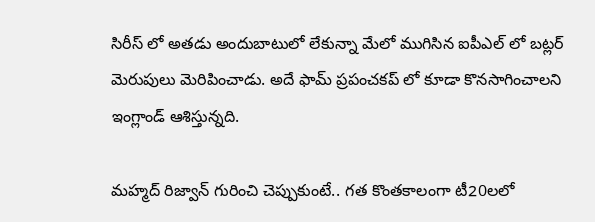సిరీస్ లో అతడు అందుబాటులో లేకున్నా మేలో ముగిసిన ఐపీఎల్ లో బట్లర్ మెరుపులు మెరిపించాడు. అదే ఫామ్ ప్రపంచకప్ లో కూడా కొనసాగించాలని  ఇంగ్లాండ్ ఆశిస్తున్నది.

మహ్మద్ రిజ్వాన్ గురించి చెప్పుకుంటే.. గత కొంతకాలంగా టీ20లలో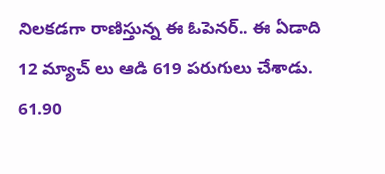నిలకడగా రాణిస్తున్న ఈ ఓపెనర్.. ఈ ఏడాది 12 మ్యాచ్ లు ఆడి 619 పరుగులు చేశాడు.  61.90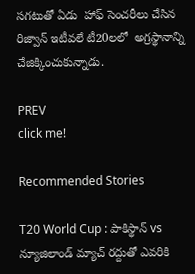సగటుతో ఏడు  హాఫ్ సెంచరీలు చేసిన రిజ్వాన్ ఇటీవలే టీ20లలో  అగ్రస్థానాన్ని   చేజిక్కించుకున్నాడు.

PREV
click me!

Recommended Stories

T20 World Cup : పాకిస్థాన్ vs న్యూజిలాండ్ మ్యాచ్ రద్దుతో ఎవరికి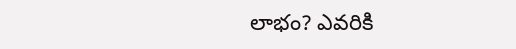లాభం? ఎవరికి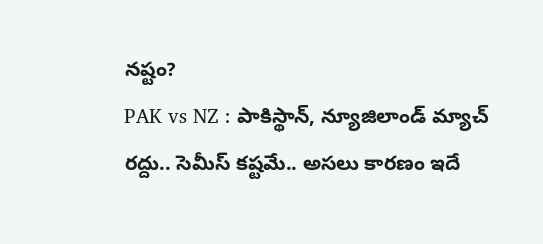నష్టం?
PAK vs NZ : పాకిస్థాన్, న్యూజిలాండ్ మ్యాచ్ రద్దు.. సెమీస్ కష్టమే.. అసలు కారణం ఇదే